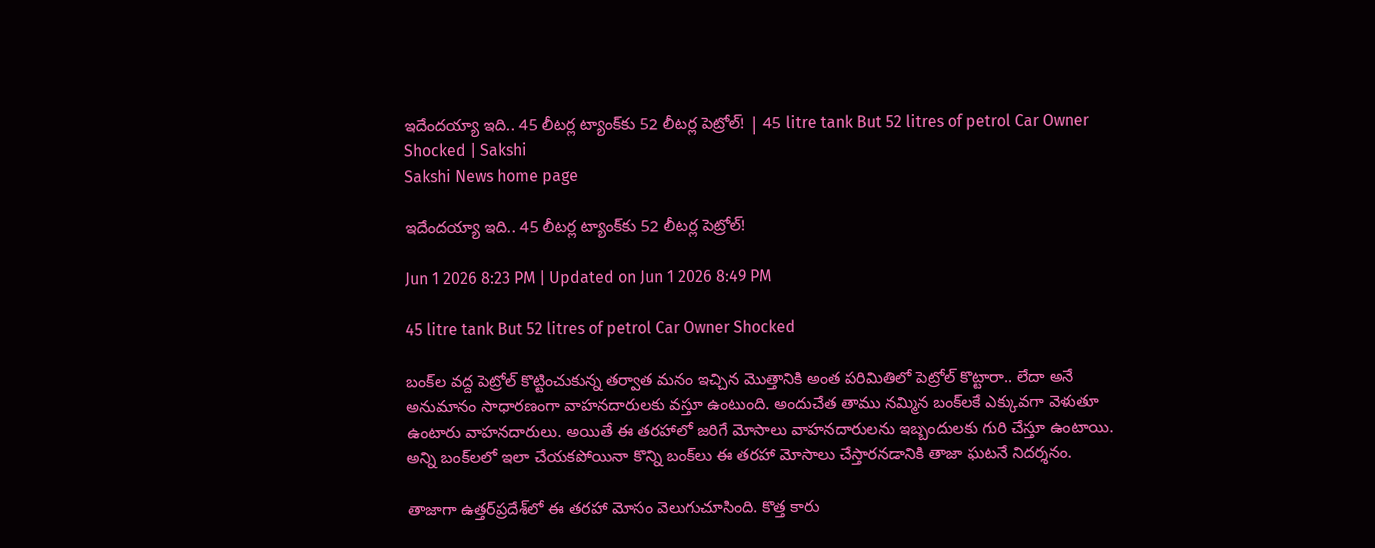ఇదేందయ్యా ఇది.. 45 లీటర్ల ట్యాంక్‌కు 52 లీటర్ల పెట్రోల్‌! | 45 litre tank But 52 litres of petrol Car Owner Shocked | Sakshi
Sakshi News home page

ఇదేందయ్యా ఇది.. 45 లీటర్ల ట్యాంక్‌కు 52 లీటర్ల పెట్రోల్‌!

Jun 1 2026 8:23 PM | Updated on Jun 1 2026 8:49 PM

45 litre tank But 52 litres of petrol Car Owner Shocked

బంక్‌ల వద్ద పెట్రోల్‌ కొట్టించుకున్న తర్వాత మనం ఇచ్చిన మొత్తానికి అంత పరిమితిలో పెట్రోల్‌ కొట్టారా.. లేదా అనే అనుమానం సాధారణంగా వాహనదారులకు వస్తూ ఉంటుంది. అందుచేత తాము నమ్మిన బంక్‌లకే ఎక్కువగా వెళుతూ ఉంటారు వాహనదారులు. అయితే ఈ తరహాలో జరిగే మోసాలు వాహనదారులను ఇబ్బందులకు గురి చేస్తూ ఉంటాయి. అన్ని బంక్‌లలో ఇలా చేయకపోయినా కొన్ని బంక్‌లు ఈ తరహా మోసాలు చేస్తారనడానికి తాజా ఘటనే నిదర్శనం.

తాజాగా ఉత్తర్‌ప్రదేశ్‌లో ఈ తరహా మోసం వెలుగుచూసింది. కొత్త కారు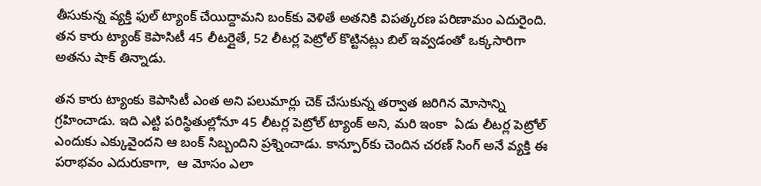తీసుకున్న వ్యక్తి ఫుల్‌ ట్యాంక్‌ చేయిద్దామని బంక్‌కు వెళితే అతనికి విపత్కరణ పరిణామం ఎదురైంది. తన కారు ట్యాంక్‌ కెపాసిటీ 45 లీటర్లైతే, 52 లీటర్ల పెట్రోల్‌ కొట్టినట్లు బిల్‌ ఇ‍వ్వడంతో ఒక్కసారిగా అతను షాక్‌ తిన్నాడు.

తన కారు ట్యాంకు కెపాసిటీ ఎంత అని పలుమార్లు చెక్‌ చేసుకున్న తర్వాత జరిగిన మోసాన్ని గ్రహించాడు. ఇది ఎట్టి పరిస్థితుల్లోనూ 45 లీటర్ల పెట్రోల్‌ ట్యాంక్‌ అని, మరి ఇంకా  ఏడు లీటర్ల పెట్రోల్‌ ఎందుకు ఎక్కువైందని ఆ బంక్‌ సిబ్బందిని ప్రశ్నించాడు. కాన్పూర్‌కు చెందిన చరణ్‌ సింగ్‌ అనే వ్యక్తి ఈ పరాభవం ఎదురుకాగా,  ఆ మోసం ఎలా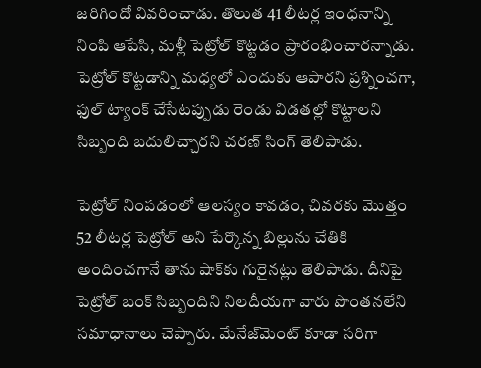జరిగిందో వివరించాడు. తొలుత 41 లీటర్ల ఇంధనాన్ని నింపి ఆపేసి, మళ్లీ పెట్రోల్‌ కొట్టడం ప్రారంభించారన్నాడు.  పెట్రోల్‌ కొట్టడాన్ని మధ్యలో ఎందుకు ఆపారని ప్రశ్నించగా, ఫుల్‌ ట్యాంక్‌ చేసేటప్పుడు రెండు విడతల్లో కొట్టాలని సిబ్బంది బదులిచ్చారని చరణ్‌ సింగ్‌ తెలిపాడు.

పెట్రోల్ నింపడంలో ఆలస్యం కావడం, చివరకు మొత్తం 52 లీటర్ల పెట్రోల్ అని పేర్కొన్న బిల్లును చేతికి అందించగానే తాను షాక్‌కు గురైనట్లు తెలిపాడు. దీనిపై పెట్రోల్‌ బంక్‌ సిబ్బందిని నిలదీయగా వారు పొంతనలేని సమాధానాలు చెప్పారు. మేనేజ్‌మెంట్‌ కూడా సరిగా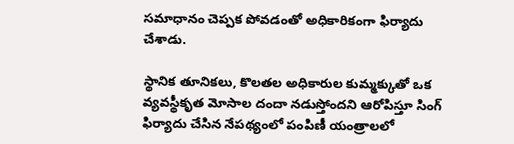సమాధానం చెప్పక పోవడంతో అధికారికంగా ఫిర్యాదు చేశాడు.

స్థానిక తూనికలు, కొలతల అధికారుల కుమ్మక్కుతో ఒక వ్యవస్థీకృత మోసాల దందా నడుస్తోందని ఆరోపిస్తూ సింగ్ ఫిర్యాదు చేసిన నేపథ్యంలో పంపిణీ యంత్రాలలో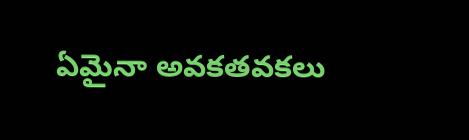ఏమైనా అవకతవకలు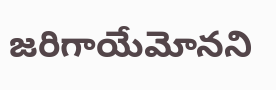జరిగాయేమోనని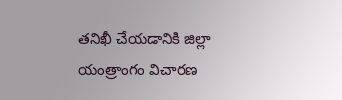తనిఖీ చేయడానికి జిల్లా యంత్రాంగం విచారణ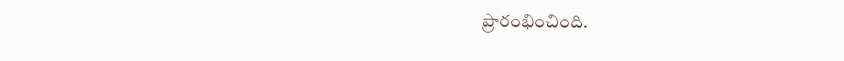ప్రారంభించింది.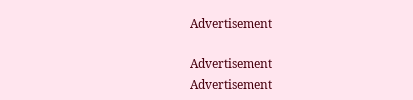Advertisement

Advertisement
Advertisement